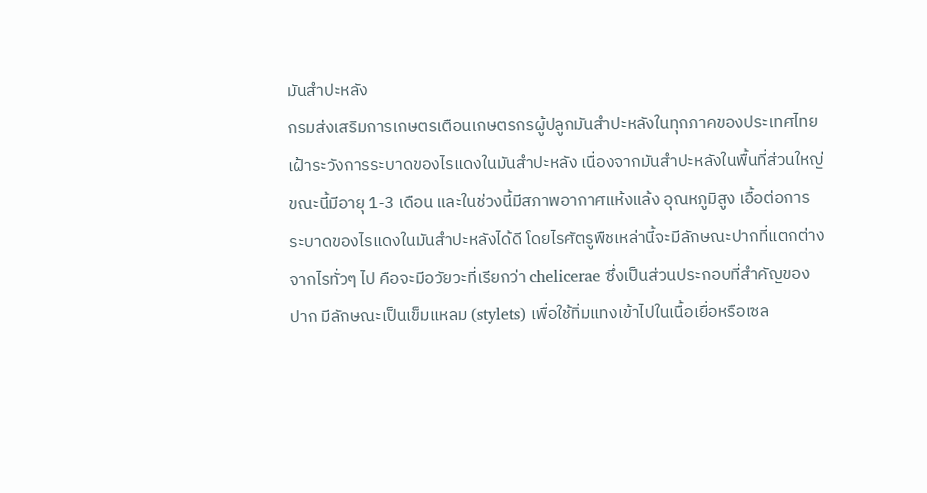มันสำปะหลัง
กรมส่งเสริมการเกษตรเตือนเกษตรกรผู้ปลูกมันสำปะหลังในทุกภาคของประเทศไทย เฝ้าระวังการระบาดของไรแดงในมันสำปะหลัง เนื่องจากมันสำปะหลังในพื้นที่ส่วนใหญ่ขณะนี้มีอายุ 1-3 เดือน และในช่วงนี้มีสภาพอากาศแห้งแล้ง อุณหภูมิสูง เอื้อต่อการระบาดของไรแดงในมันสำปะหลังได้ดี โดยไรศัตรูพืชเหล่านี้จะมีลักษณะปากที่แตกต่างจากไรทั่วๆ ไป คือจะมีอวัยวะที่เรียกว่า chelicerae ซึ่งเป็นส่วนประกอบที่สำคัญของปาก มีลักษณะเป็นเข็มแหลม (stylets) เพื่อใช้ทิ่มแทงเข้าไปในเนื้อเยื่อหรือเซล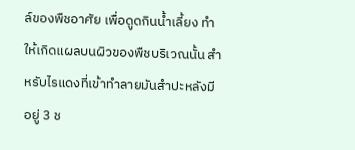ล์ของพืชอาศัย เพื่อดูดกินน้ำเลี้ยง ทำให้เกิดแผลบนผิวของพืชบริเวณนั้น สำหรับไรแดงที่เข้าทำลายมันสำปะหลังมีอยู่ 3 ช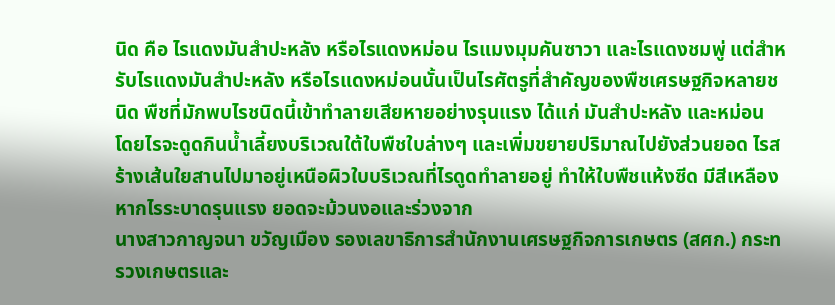นิด คือ ไรแดงมันสำปะหลัง หรือไรแดงหม่อน ไรแมงมุมคันซาวา และไรแดงชมพู่ แต่สำหรับไรแดงมันสำปะหลัง หรือไรแดงหม่อนนั้นเป็นไรศัตรูที่สำคัญของพืชเศรษฐกิจหลายชนิด พืชที่มักพบไรชนิดนี้เข้าทำลายเสียหายอย่างรุนแรง ได้แก่ มันสำปะหลัง และหม่อน โดยไรจะดูดกินน้ำเลี้ยงบริเวณใต้ใบพืชใบล่างๆ และเพิ่มขยายปริมาณไปยังส่วนยอด ไรสร้างเส้นใยสานไปมาอยู่เหนือผิวใบบริเวณที่ไรดูดทำลายอยู่ ทำให้ใบพืชแห้งซีด มีสีเหลือง หากไรระบาดรุนแรง ยอดจะม้วนงอและร่วงจาก
นางสาวกาญจนา ขวัญเมือง รองเลขาธิการสำนักงานเศรษฐกิจการเกษตร (สศก.) กระทรวงเกษตรและ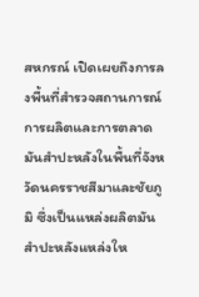สหกรณ์ เปิดเผยถึงการลงพื้นที่สำรวจสถานการณ์การผลิตและการตลาดมันสำปะหลังในพื้นที่จังหวัดนครราชสีมาและชัยภูมิ ซึ่งเป็นแหล่งผลิตมันสำปะหลังแหล่งให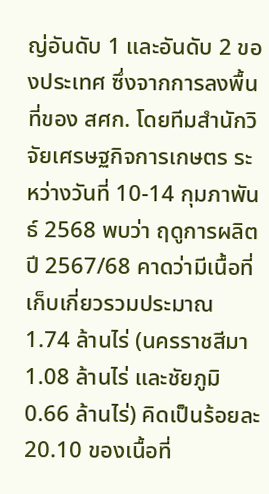ญ่อันดับ 1 และอันดับ 2 ของประเทศ ซึ่งจากการลงพื้นที่ของ สศก. โดยทีมสำนักวิจัยเศรษฐกิจการเกษตร ระหว่างวันที่ 10-14 กุมภาพันธ์ 2568 พบว่า ฤดูการผลิตปี 2567/68 คาดว่ามีเนื้อที่เก็บเกี่ยวรวมประมาณ 1.74 ล้านไร่ (นครราชสีมา 1.08 ล้านไร่ และชัยภูมิ 0.66 ล้านไร่) คิดเป็นร้อยละ 20.10 ของเนื้อที่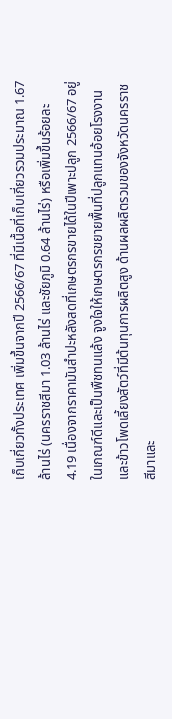เก็บเกี่ยวทั้งประเทศ เพิ่มขึ้นจากปี 2566/67 ที่มีเนื้อที่เก็บเกี่ยวรวมประมาณ 1.67 ล้านไร่ (นครราชสีมา 1.03 ล้านไร่ และชัยภูมิ 0.64 ล้านไร่) หรือเพิ่มขึ้นร้อยละ 4.19 เนื่องจากราคามันสำปะหลังสดที่เกษตรกรขายได้ในปีเพาะปลูก 2566/67 อยู่ในเกณฑ์ดีและเป็นพืชทนแล้ง จูงใจให้เกษตรกรขยายพื้นที่ปลูกแทนอ้อยโรงงานและข้าวโพดเลี้ยงสัตว์ที่มีต้นทุนการผลิตสูง ด้านผลผลิตรวมของจังหวัดนครราชสีมาและ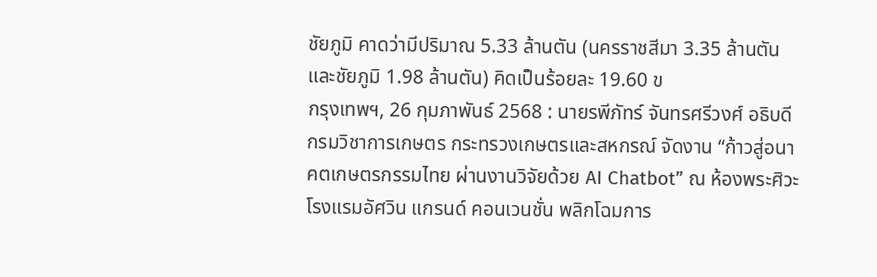ชัยภูมิ คาดว่ามีปริมาณ 5.33 ล้านตัน (นครราชสีมา 3.35 ล้านตัน และชัยภูมิ 1.98 ล้านตัน) คิดเป็นร้อยละ 19.60 ข
กรุงเทพฯ, 26 กุมภาพันธ์ 2568 : นายรพีภัทร์ จันทรศรีวงศ์ อธิบดีกรมวิชาการเกษตร กระทรวงเกษตรและสหกรณ์ จัดงาน “ก้าวสู่อนาคตเกษตรกรรมไทย ผ่านงานวิจัยด้วย AI Chatbot” ณ ห้องพระศิวะ โรงแรมอัศวิน แกรนด์ คอนเวนชั่น พลิกโฉมการ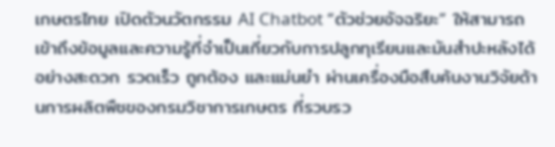เกษตรไทย เปิดตัวนวัตกรรม AI Chatbot “ตัวช่วยอัจฉริยะ” ให้สามารถเข้าถึงข้อมูลและความรู้ที่จำเป็นเกี่ยวกับการปลูกทุเรียนและมันสำปะหลังได้อย่างสะดวก รวดเร็ว ถูกต้อง และแม่นยำ ผ่านเครื่องมือสืบค้นงานวิจัยด้านการผลิตพืชของกรมวิชาการเกษตร ที่รวบรว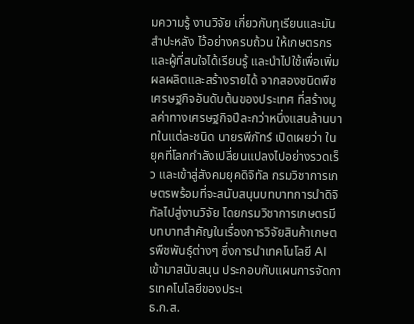มความรู้ งานวิจัย เกี่ยวกับทุเรียนและมันสำปะหลัง ไว้อย่างครบถ้วน ให้เกษตรกรและผู้ที่สนใจได้เรียนรู้ และนำไปใช้เพื่อเพิ่มผลผลิตและสร้างรายได้ จากสองชนิดพืชเศรษฐกิจอันดับต้นของประเทศ ที่สร้างมูลค่าทางเศรษฐกิจปีละกว่าหนึ่งแสนล้านบาทในแต่ละชนิด นายรพีภัทร์ เปิดเผยว่า ในยุคที่โลกกำลังเปลี่ยนแปลงไปอย่างรวดเร็ว และเข้าสู่สังคมยุคดิจิทัล กรมวิชาการเกษตรพร้อมที่จะสนับสนุนบทบาทการนำดิจิทัลไปสู่งานวิจัย โดยกรมวิชาการเกษตรมีบทบาทสำคัญในเรื่องการวิจัยสินค้าเกษตรพืชพันธุ์ต่างๆ ซึ่งการนำเทคโนโลยี AI เข้ามาสนับสนุน ประกอบกับแผนการจัดการเทคโนโลยีของประเ
ธ.ก.ส.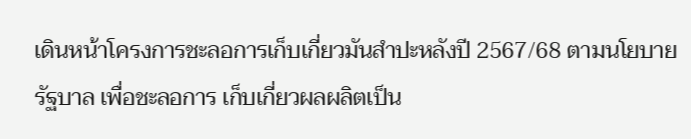เดินหน้าโครงการชะลอการเก็บเกี่ยวมันสำปะหลังปี 2567/68 ตามนโยบายรัฐบาล เพื่อชะลอการ เก็บเกี่ยวผลผลิตเป็น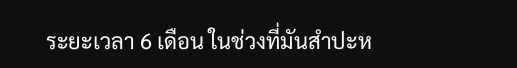ระยะเวลา 6 เดือน ในช่วงที่มันสำปะห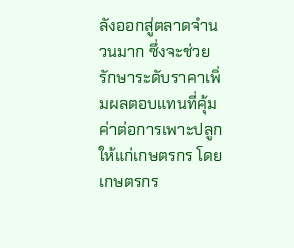ลังออกสู่ตลาดจำนวนมาก ซึ่งจะช่วยรักษาระดับราคาเพิ่มผลตอบแทนที่คุ้มค่าต่อการเพาะปลูกให้แก่เกษตรกร โดยเกษตรกร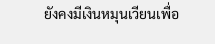ยังคงมีเงินหมุนเวียนเพื่อ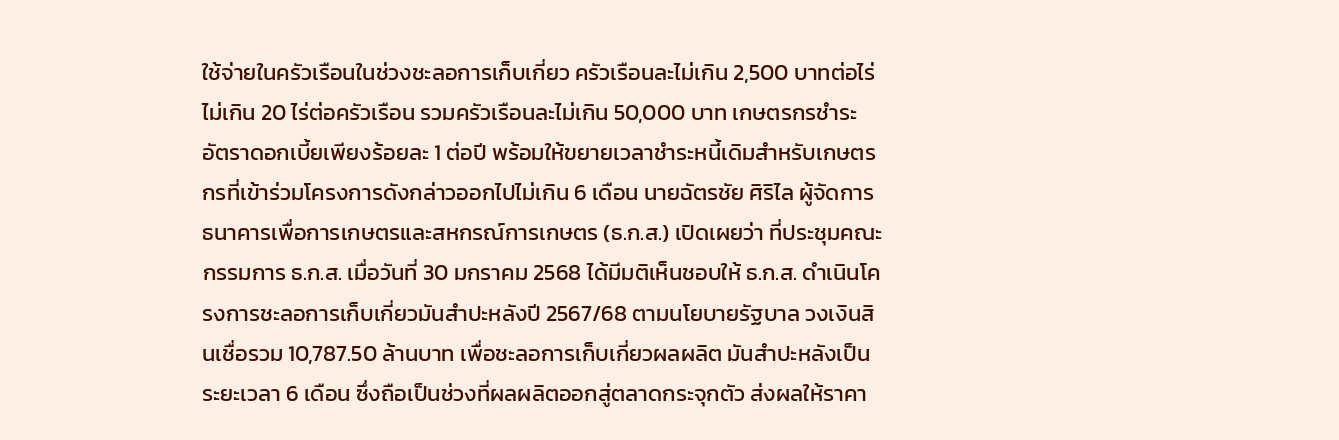ใช้จ่ายในครัวเรือนในช่วงชะลอการเก็บเกี่ยว ครัวเรือนละไม่เกิน 2,500 บาทต่อไร่ ไม่เกิน 20 ไร่ต่อครัวเรือน รวมครัวเรือนละไม่เกิน 50,000 บาท เกษตรกรชำระอัตราดอกเบี้ยเพียงร้อยละ 1 ต่อปี พร้อมให้ขยายเวลาชำระหนี้เดิมสำหรับเกษตรกรที่เข้าร่วมโครงการดังกล่าวออกไปไม่เกิน 6 เดือน นายฉัตรชัย ศิริไล ผู้จัดการธนาคารเพื่อการเกษตรและสหกรณ์การเกษตร (ธ.ก.ส.) เปิดเผยว่า ที่ประชุมคณะกรรมการ ธ.ก.ส. เมื่อวันที่ 30 มกราคม 2568 ได้มีมติเห็นชอบให้ ธ.ก.ส. ดำเนินโครงการชะลอการเก็บเกี่ยวมันสำปะหลังปี 2567/68 ตามนโยบายรัฐบาล วงเงินสินเชื่อรวม 10,787.50 ล้านบาท เพื่อชะลอการเก็บเกี่ยวผลผลิต มันสำปะหลังเป็นระยะเวลา 6 เดือน ซึ่งถือเป็นช่วงที่ผลผลิตออกสู่ตลาดกระจุกตัว ส่งผลให้ราคา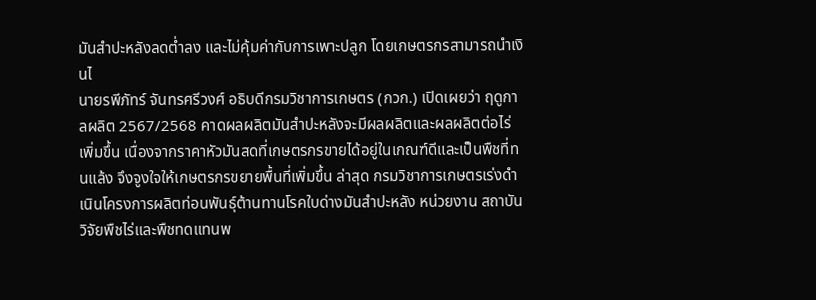มันสำปะหลังลดต่ำลง และไม่คุ้มค่ากับการเพาะปลูก โดยเกษตรกรสามารถนำเงินไ
นายรพีภัทร์ จันทรศรีวงศ์ อธิบดีกรมวิชาการเกษตร (กวก.) เปิดเผยว่า ฤดูกาลผลิต 2567/2568 คาดผลผลิตมันสำปะหลังจะมีผลผลิตและผลผลิตต่อไร่เพิ่มขึ้น เนื่องจากราคาหัวมันสดที่เกษตรกรขายได้อยู่ในเกณฑ์ดีและเป็นพืชที่ทนแล้ง จึงจูงใจให้เกษตรกรขยายพื้นที่เพิ่มขึ้น ล่าสุด กรมวิชาการเกษตรเร่งดำเนินโครงการผลิตท่อนพันธุ์ต้านทานโรคใบด่างมันสำปะหลัง หน่วยงาน สถาบันวิจัยพืชไร่และพืชทดแทนพ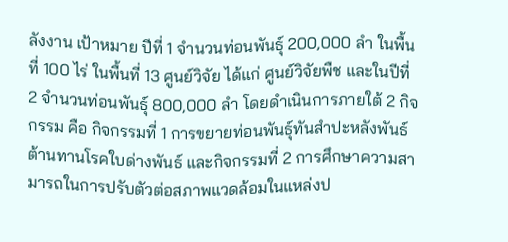ลังงาน เป้าหมาย ปีที่ 1 จำนวนท่อนพันธุ์ 200,000 ลำ ในพื้นที่ 100 ไร่ ในพื้นที่ 13 ศูนย์วิจัย ได้แก่ ศูนย์วิจัยพืช และในปีที่ 2 จำนวนท่อนพันธุ์ 800,000 ลำ โดยดำเนินการภายใต้ 2 กิจกรรม คือ กิจกรรมที่ 1 การขยายท่อนพันธุ์ทันสำปะหลังพันธ์ต้านทานโรคใบด่างพันธ์ และกิจกรรมที่ 2 การศึกษาความสามารถในการปรับตัวต่อสภาพแวดล้อมในแหล่งป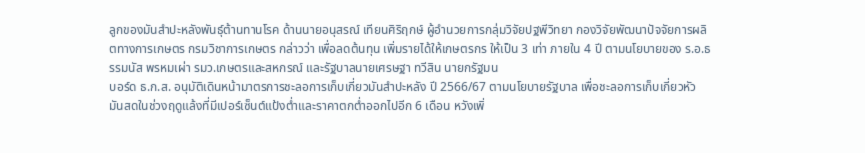ลูกของมันสำปะหลังพันธุ์ต้านทานโรค ด้านนายอนุสรณ์ เทียนศิริฤกษ์ ผู้อำนวยการกลุ่มวิจัยปฐพีวิทยา กองวิจัยพัฒนาปัจจัยการผลิตทางการเกษตร กรมวิชาการเกษตร กล่าวว่า เพื่อลดต้นทุน เพิ่มรายได้ให้เกษตรกร ให้เป็น 3 เท่า ภายใน 4 ปี ตามนโยบายของ ร.อ.ธรรมนัส พรหมเผ่า รมว.เกษตรและสหกรณ์ และรัฐบาลนายเศรษฐา ทวีสิน นายกรัฐมน
บอร์ด ธ.ก.ส. อนุมัติเดินหน้ามาตรการชะลอการเก็บเกี่ยวมันสำปะหลัง ปี 2566/67 ตามนโยบายรัฐบาล เพื่อชะลอการเก็บเกี่ยวหัวมันสดในช่วงฤดูแล้งที่มีเปอร์เซ็นต์แป้งต่ำและราคาตกต่ำออกไปอีก 6 เดือน หวังเพิ่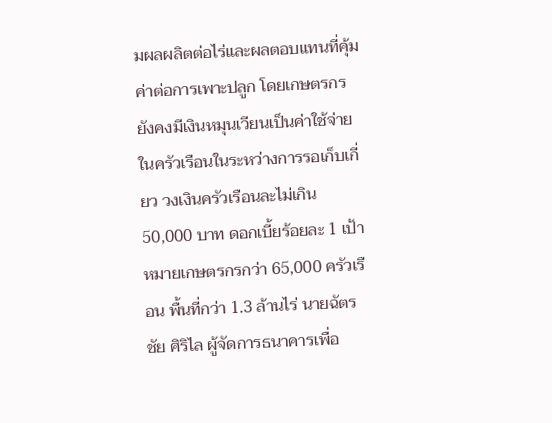มผลผลิตต่อไร่และผลตอบแทนที่คุ้มค่าต่อการเพาะปลูก โดยเกษตรกรยังคงมีเงินหมุนเวียนเป็นค่าใช้จ่ายในครัวเรือนในระหว่างการรอเก็บเกี่ยว วงเงินครัวเรือนละไม่เกิน 50,000 บาท ดอกเบี้ยร้อยละ 1 เป้าหมายเกษตรกรกว่า 65,000 ครัวเรือน พื้นที่กว่า 1.3 ล้านไร่ นายฉัตรชัย ศิริไล ผู้จัดการธนาคารเพื่อ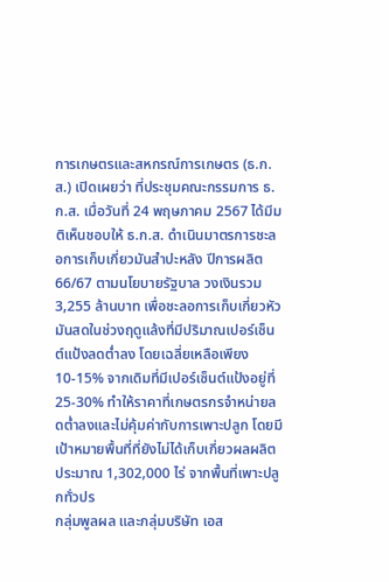การเกษตรและสหกรณ์การเกษตร (ธ.ก.ส.) เปิดเผยว่า ที่ประชุมคณะกรรมการ ธ.ก.ส. เมื่อวันที่ 24 พฤษภาคม 2567 ได้มีมติเห็นชอบให้ ธ.ก.ส. ดำเนินมาตรการชะลอการเก็บเกี่ยวมันสำปะหลัง ปีการผลิต 66/67 ตามนโยบายรัฐบาล วงเงินรวม 3,255 ล้านบาท เพื่อชะลอการเก็บเกี่ยวหัวมันสดในช่วงฤดูแล้งที่มีปริมาณเปอร์เซ็นต์แป้งลดต่ำลง โดยเฉลี่ยเหลือเพียง 10-15% จากเดิมที่มีเปอร์เซ็นต์แป้งอยู่ที่ 25-30% ทำให้ราคาที่เกษตรกรจำหน่ายลดต่ำลงและไม่คุ้มค่ากับการเพาะปลูก โดยมีเป้าหมายพื้นที่ที่ยังไม่ได้เก็บเกี่ยวผลผลิตประมาณ 1,302,000 ไร่ จากพื้นที่เพาะปลูกทั่วปร
กลุ่มพูลผล และกลุ่มบริษัท เอส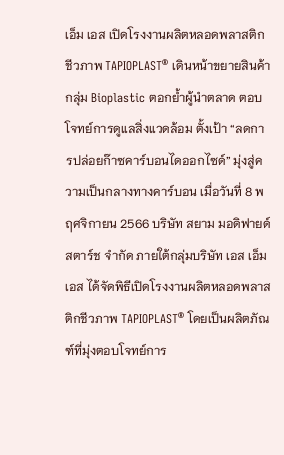เอ็ม เอส เปิดโรงงานผลิตหลอดพลาสติกชีวภาพ TAPIOPLAST® เดินหน้าขยายสินค้ากลุ่ม Bioplastic ตอกย้ำผู้นำตลาด ตอบโจทย์การดูแลสิ่งแวดล้อม ตั้งเป้า “ลดการปล่อยก๊าซคาร์บอนไดออกไซด์” มุ่งสู่ความเป็นกลางทางคาร์บอน เมื่อวันที่ 8 พฤศจิกายน 2566 บริษัท สยาม มอดิฟายด์ สตาร์ช จำกัด ภายใต้กลุ่มบริษัท เอส เอ็ม เอส ได้จัดพิธีเปิดโรงงานผลิตหลอดพลาสติกชีวภาพ TAPIOPLAST® โดยเป็นผลิตภัณฑ์ที่มุ่งตอบโจทย์การ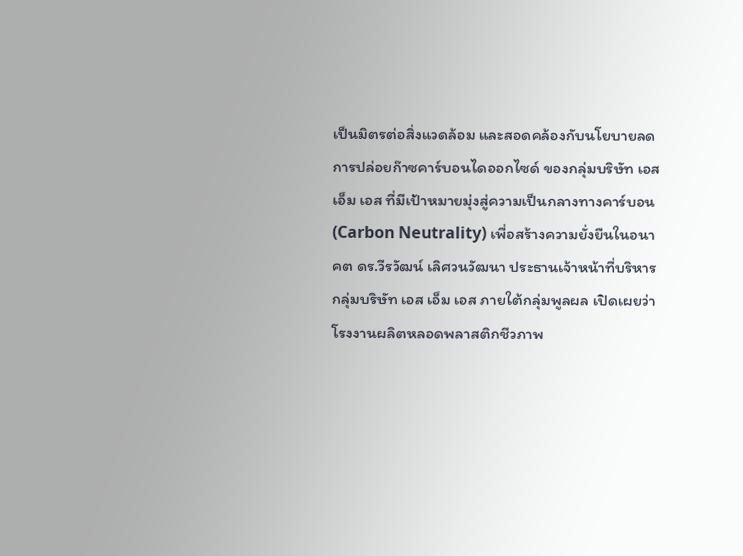เป็นมิตรต่อสิ่งแวดล้อม และสอดคล้องกับนโยบายลดการปล่อยก๊าซคาร์บอนไดออกไซด์ ของกลุ่มบริษัท เอส เอ็ม เอส ที่มีเป้าหมายมุ่งสู่ความเป็นกลางทางคาร์บอน (Carbon Neutrality) เพื่อสร้างความยั่งยืนในอนาคต ดร.วีรวัฒน์ เลิศวนวัฒนา ประธานเจ้าหน้าที่บริหาร กลุ่มบริษัท เอส เอ็ม เอส ภายใต้กลุ่มพูลผล เปิดเผยว่า โรงงานผลิตหลอดพลาสติกชีวภาพ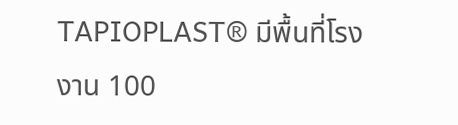TAPIOPLAST® มีพื้นที่โรงงาน 100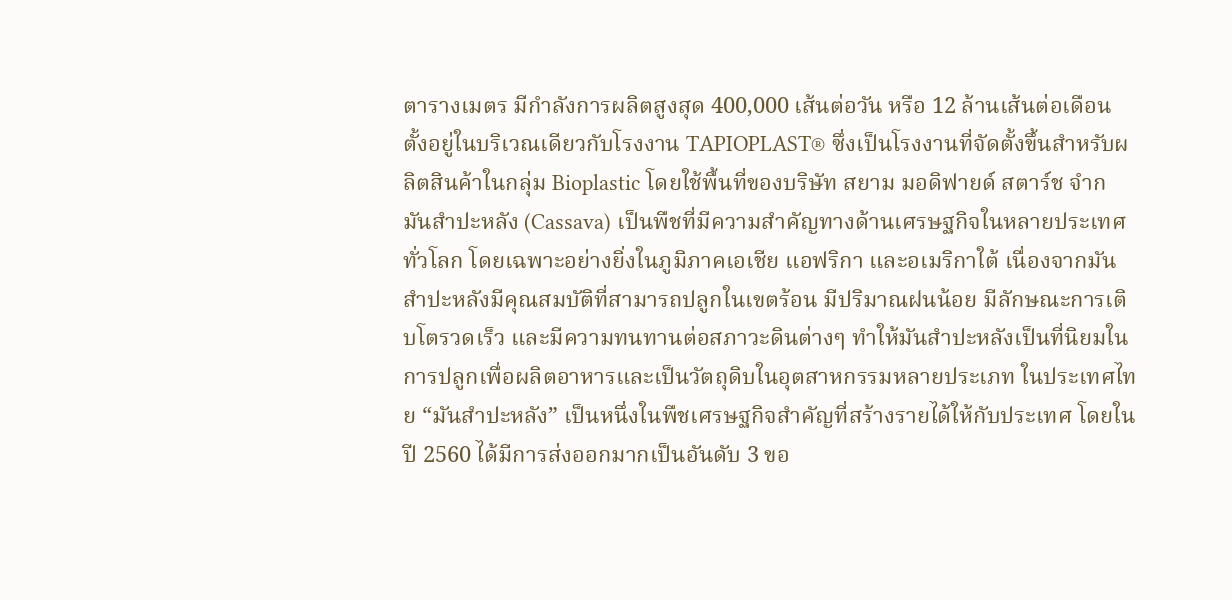ตารางเมตร มีกำลังการผลิตสูงสุด 400,000 เส้นต่อวัน หรือ 12 ล้านเส้นต่อเดือน ตั้งอยู่ในบริเวณเดียวกับโรงงาน TAPIOPLAST® ซึ่งเป็นโรงงานที่จัดตั้งขึ้นสำหรับผลิตสินค้าในกลุ่ม Bioplastic โดยใช้พื้นที่ของบริษัท สยาม มอดิฟายด์ สตาร์ช จำก
มันสำปะหลัง (Cassava) เป็นพืชที่มีความสำคัญทางด้านเศรษฐกิจในหลายประเทศทั่วโลก โดยเฉพาะอย่างยิ่งในภูมิภาคเอเชีย แอฟริกา และอเมริกาใต้ เนื่องจากมันสำปะหลังมีคุณสมบัติที่สามารถปลูกในเขตร้อน มีปริมาณฝนน้อย มีลักษณะการเติบโตรวดเร็ว และมีความทนทานต่อสภาวะดินต่างๆ ทำให้มันสำปะหลังเป็นที่นิยมในการปลูกเพื่อผลิตอาหารและเป็นวัตถุดิบในอุตสาหกรรมหลายประเภท ในประเทศไทย “มันสำปะหลัง” เป็นหนึ่งในพืชเศรษฐกิจสำคัญที่สร้างรายได้ให้กับประเทศ โดยในปี 2560 ได้มีการส่งออกมากเป็นอันดับ 3 ขอ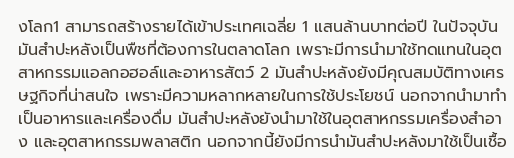งโลก1 สามารถสร้างรายได้เข้าประเทศเฉลี่ย 1 แสนล้านบาทต่อปี ในปัจจุบันมันสำปะหลังเป็นพืชที่ต้องการในตลาดโลก เพราะมีการนำมาใช้ทดแทนในอุตสาหกรรมแอลกอฮอล์และอาหารสัตว์ 2 มันสำปะหลังยังมีคุณสมบัติทางเศรษฐกิจที่น่าสนใจ เพราะมีความหลากหลายในการใช้ประโยชน์ นอกจากนำมาทำเป็นอาหารและเครื่องดื่ม มันสำปะหลังยังนำมาใช้ในอุตสาหกรรมเครื่องสำอาง และอุตสาหกรรมพลาสติก นอกจากนี้ยังมีการนำมันสำปะหลังมาใช้เป็นเชื้อ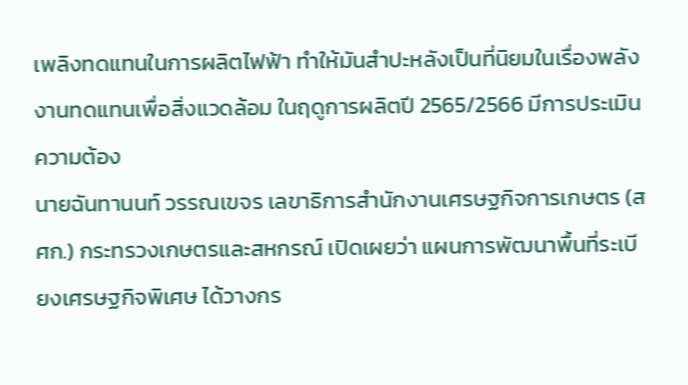เพลิงทดแทนในการผลิตไฟฟ้า ทำให้มันสำปะหลังเป็นที่นิยมในเรื่องพลังงานทดแทนเพื่อสิ่งแวดล้อม ในฤดูการผลิตปี 2565/2566 มีการประเมินความต้อง
นายฉันทานนท์ วรรณเขจร เลขาธิการสำนักงานเศรษฐกิจการเกษตร (สศก.) กระทรวงเกษตรและสหกรณ์ เปิดเผยว่า แผนการพัฒนาพื้นที่ระเบียงเศรษฐกิจพิเศษ ได้วางกร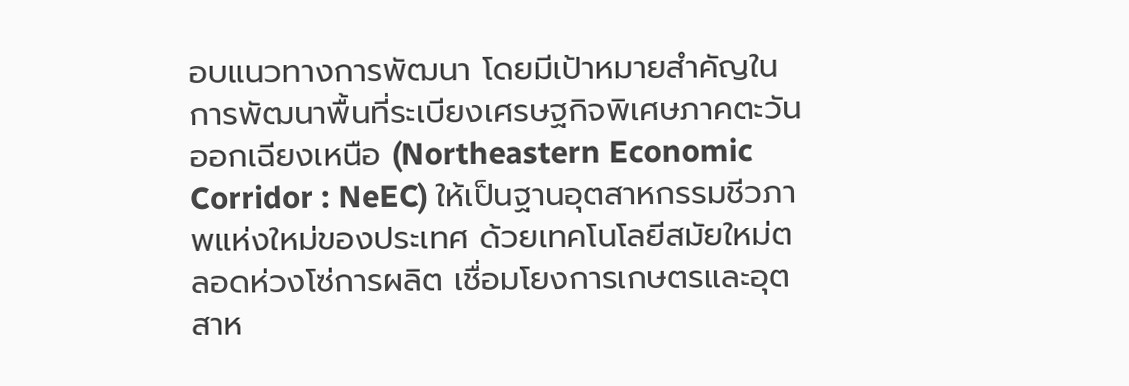อบแนวทางการพัฒนา โดยมีเป้าหมายสำคัญในการพัฒนาพื้นที่ระเบียงเศรษฐกิจพิเศษภาคตะวันออกเฉียงเหนือ (Northeastern Economic Corridor : NeEC) ให้เป็นฐานอุตสาหกรรมชีวภาพแห่งใหม่ของประเทศ ด้วยเทคโนโลยีสมัยใหม่ตลอดห่วงโซ่การผลิต เชื่อมโยงการเกษตรและอุตสาห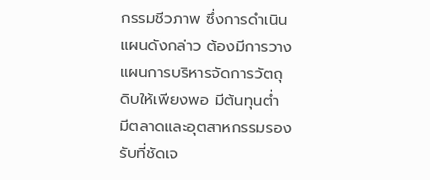กรรมชีวภาพ ซึ่งการดำเนินแผนดังกล่าว ต้องมีการวางแผนการบริหารจัดการวัตถุดิบให้เพียงพอ มีต้นทุนต่ำ มีตลาดและอุตสาหกรรมรองรับที่ชัดเจ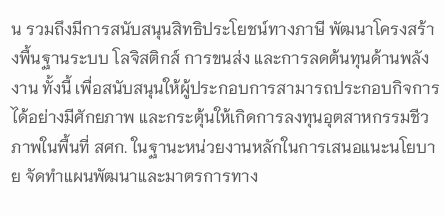น รวมถึงมีการสนับสนุนสิทธิประโยชน์ทางภาษี พัฒนาโครงสร้างพื้นฐานระบบ โลจิสติกส์ การขนส่ง และการลดต้นทุนด้านพลังงาน ทั้งนี้ เพื่อสนับสนุนให้ผู้ประกอบการสามารถประกอบกิจการได้อย่างมีศักยภาพ และกระตุ้นให้เกิดการลงทุนอุตสาหกรรมชีวภาพในพื้นที่ สศก. ในฐานะหน่วยงานหลักในการเสนอแนะนโยบาย จัดทำแผนพัฒนาและมาตรการทาง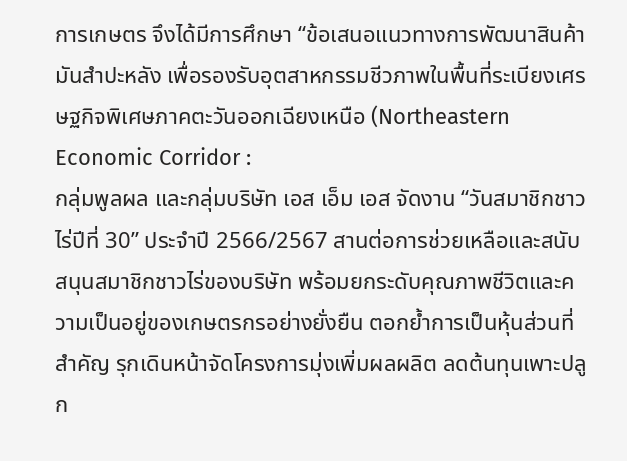การเกษตร จึงได้มีการศึกษา “ข้อเสนอแนวทางการพัฒนาสินค้ามันสำปะหลัง เพื่อรองรับอุตสาหกรรมชีวภาพในพื้นที่ระเบียงเศรษฐกิจพิเศษภาคตะวันออกเฉียงเหนือ (Northeastern Economic Corridor :
กลุ่มพูลผล และกลุ่มบริษัท เอส เอ็ม เอส จัดงาน “วันสมาชิกชาวไร่ปีที่ 30” ประจำปี 2566/2567 สานต่อการช่วยเหลือและสนับสนุนสมาชิกชาวไร่ของบริษัท พร้อมยกระดับคุณภาพชีวิตและความเป็นอยู่ของเกษตรกรอย่างยั่งยืน ตอกย้ำการเป็นหุ้นส่วนที่สำคัญ รุกเดินหน้าจัดโครงการมุ่งเพิ่มผลผลิต ลดต้นทุนเพาะปลูก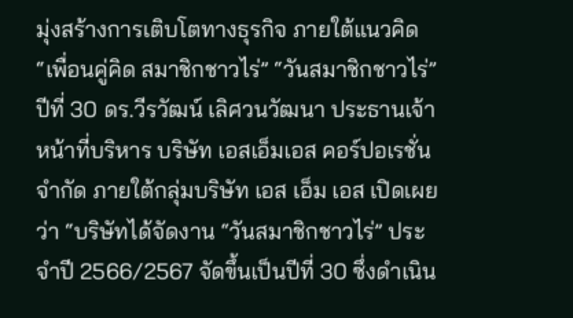มุ่งสร้างการเติบโตทางธุรกิจ ภายใต้แนวคิด “เพื่อนคู่คิด สมาชิกชาวไร่” “วันสมาชิกชาวไร่” ปีที่ 30 ดร.วีรวัฒน์ เลิศวนวัฒนา ประธานเจ้าหน้าที่บริหาร บริษัท เอสเอ็มเอส คอร์ปอเรชั่น จำกัด ภายใต้กลุ่มบริษัท เอส เอ็ม เอส เปิดเผยว่า “บริษัทได้จัดงาน “วันสมาชิกชาวไร่” ประจำปี 2566/2567 จัดขึ้นเป็นปีที่ 30 ซึ่งดำเนิน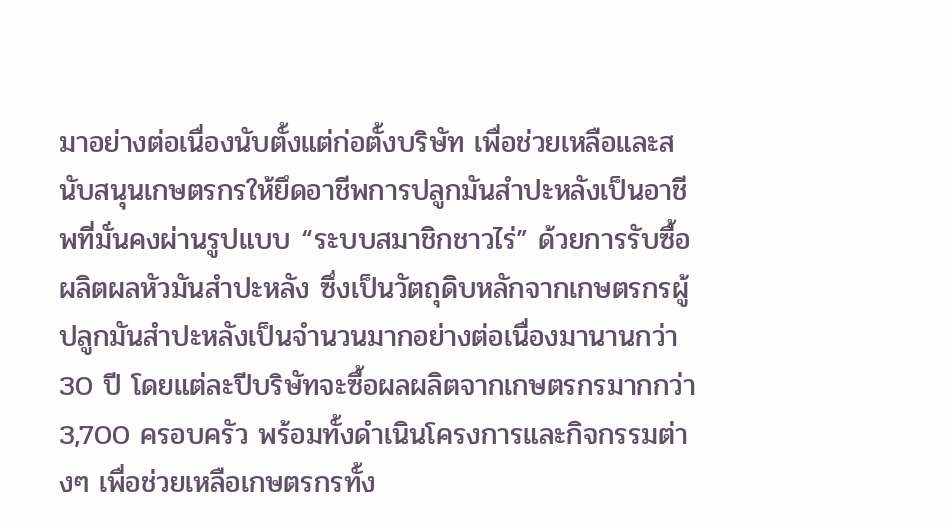มาอย่างต่อเนื่องนับตั้งแต่ก่อตั้งบริษัท เพื่อช่วยเหลือและสนับสนุนเกษตรกรให้ยึดอาชีพการปลูกมันสำปะหลังเป็นอาชีพที่มั่นคงผ่านรูปแบบ “ระบบสมาชิกชาวไร่” ด้วยการรับซื้อผลิตผลหัวมันสำปะหลัง ซึ่งเป็นวัตถุดิบหลักจากเกษตรกรผู้ปลูกมันสำปะหลังเป็นจำนวนมากอย่างต่อเนื่องมานานกว่า 30 ปี โดยแต่ละปีบริษัทจะซื้อผลผลิตจากเกษตรกรมากกว่า 3,700 ครอบครัว พร้อมทั้งดำเนินโครงการและกิจกรรมต่างๆ เพื่อช่วยเหลือเกษตรกรทั้ง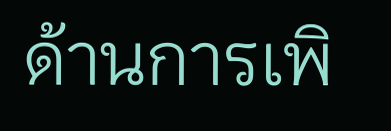ด้านการเพิ